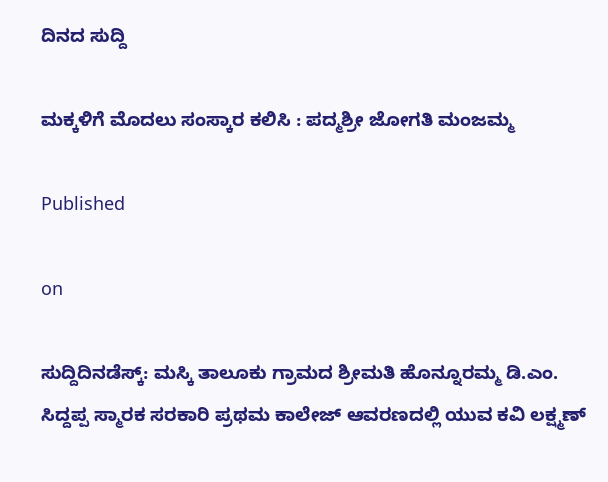ದಿನದ ಸುದ್ದಿ

ಮಕ್ಕಳಿಗೆ ಮೊದಲು ಸಂಸ್ಕಾರ ಕಲಿಸಿ : ಪದ್ಮಶ್ರೀ ಜೋಗತಿ ಮಂಜಮ್ಮ

Published

on

ಸುದ್ದಿದಿನಡೆಸ್ಕ್: ಮಸ್ಕಿ ತಾಲೂಕು ಗ್ರಾಮದ ಶ್ರೀಮತಿ ಹೊನ್ನೂರಮ್ಮ ಡಿ.ಎಂ. ಸಿದ್ದಪ್ಪ ಸ್ಮಾರಕ ಸರಕಾರಿ ಪ್ರಥಮ ಕಾಲೇಜ್ ಆವರಣದಲ್ಲಿ ಯುವ ಕವಿ ಲಕ್ಷ್ಮಣ್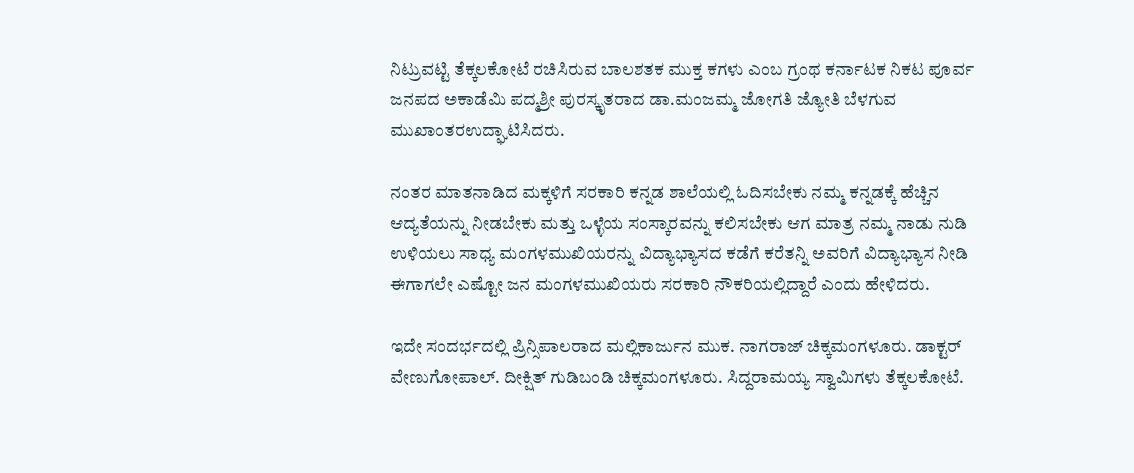ನಿಟ್ರುವಟ್ಟಿ ತೆಕ್ಕಲಕೋಟೆ ‌ರಚಿಸಿರುವ ಬಾಲಶತಕ ಮುಕ್ತ ಕಗಳು ಎಂಬ ಗ್ರಂಥ ಕರ್ನಾಟಕ ನಿಕಟ ಪೂರ್ವ ಜನಪದ ಅಕಾಡೆಮಿ ಪದ್ಮಶ್ರೀ ಪುರಸ್ಕೃತರಾದ ಡಾ.ಮಂಜಮ್ಮ ಜೋಗತಿ ಜ್ಯೋತಿ ಬೆಳಗುವ ಮುಖಾಂತರಉದ್ಘಾಟಿಸಿದರು.

ನಂತರ ಮಾತನಾಡಿದ ಮಕ್ಕಳಿಗೆ ಸರಕಾರಿ ಕನ್ನಡ ಶಾಲೆಯಲ್ಲಿ ಓದಿಸಬೇಕು ನಮ್ಮ ಕನ್ನಡಕ್ಕೆ ಹೆಚ್ಚಿನ ಆದ್ಯತೆಯನ್ನು ನೀಡಬೇಕು ಮತ್ತು ಒಳ್ಳೆಯ ಸಂಸ್ಕಾರವನ್ನು ಕಲಿಸಬೇಕು ಆಗ ಮಾತ್ರ ನಮ್ಮ ನಾಡು ನುಡಿ ಉಳಿಯಲು ಸಾಧ್ಯ ಮಂಗಳಮುಖಿಯರನ್ನು ವಿದ್ಯಾಭ್ಯಾಸದ ಕಡೆಗೆ ಕರೆತನ್ನಿ ಅವರಿಗೆ ವಿದ್ಯಾಭ್ಯಾಸ ನೀಡಿ ಈಗಾಗಲೇ ಎಷ್ಟೋ ಜನ ಮಂಗಳಮುಖಿಯರು ಸರಕಾರಿ ನೌಕರಿಯಲ್ಲಿದ್ದಾರೆ ಎಂದು ಹೇಳಿದರು.

ಇದೇ ಸಂದರ್ಭದಲ್ಲಿ ಪ್ರಿನ್ಸಿಪಾಲರಾದ ಮಲ್ಲಿಕಾರ್ಜುನ ಮುಕ. ನಾಗರಾಜ್ ಚಿಕ್ಕಮಂಗಳೂರು. ಡಾಕ್ಟರ್ ವೇಣುಗೋಪಾಲ್. ದೀಕ್ಷಿತ್ ಗುಡಿಬಂಡಿ ಚಿಕ್ಕಮಂಗಳೂರು. ಸಿದ್ದರಾಮಯ್ಯ ಸ್ವಾಮಿಗಳು ತೆಕ್ಕಲಕೋಟೆ.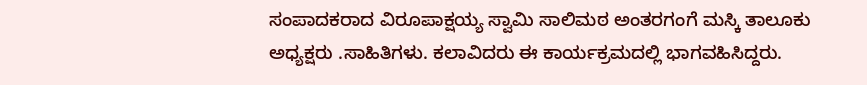ಸಂಪಾದಕರಾದ ವಿರೂಪಾಕ್ಷಯ್ಯ ಸ್ವಾಮಿ ಸಾಲಿಮಠ ಅಂತರಗಂಗೆ ಮಸ್ಕಿ ತಾಲೂಕು ಅಧ್ಯಕ್ಷರು .ಸಾಹಿತಿಗಳು. ಕಲಾವಿದರು ಈ ಕಾರ್ಯಕ್ರಮದಲ್ಲಿ ಭಾಗವಹಿಸಿದ್ದರು.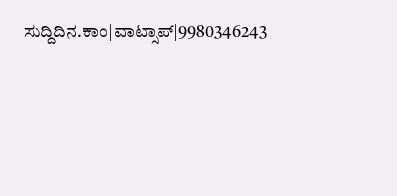ಸುದ್ದಿದಿನ.ಕಾಂ|ವಾಟ್ಸಾಪ್|9980346243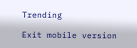Trending

Exit mobile version